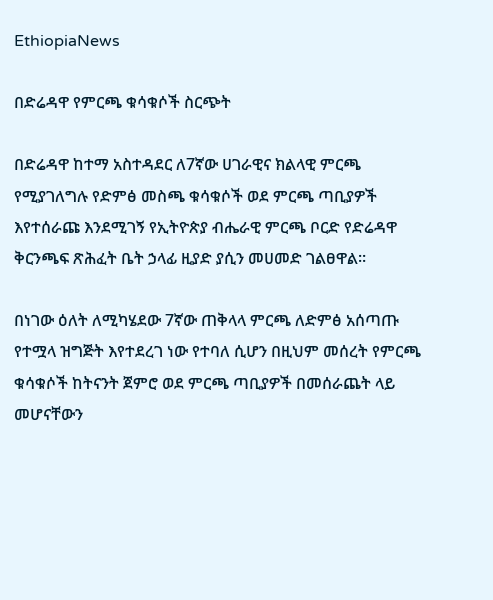EthiopiaNews

በድሬዳዋ የምርጫ ቁሳቁሶች ስርጭት

በድሬዳዋ ከተማ አስተዳደር ለ7ኛው ሀገራዊና ክልላዊ ምርጫ የሚያገለግሉ የድምፅ መስጫ ቁሳቁሶች ወደ ምርጫ ጣቢያዎች እየተሰራጩ እንደሚገኝ የኢትዮጵያ ብሔራዊ ምርጫ ቦርድ የድሬዳዋ ቅርንጫፍ ጽሕፈት ቤት ኃላፊ ዚያድ ያሲን መሀመድ ገልፀዋል።

በነገው ዕለት ለሚካሄደው 7ኛው ጠቅላላ ምርጫ ለድምፅ አሰጣጡ የተሟላ ዝግጅት እየተደረገ ነው የተባለ ሲሆን በዚህም መሰረት የምርጫ ቁሳቁሶች ከትናንት ጀምሮ ወደ ምርጫ ጣቢያዎች በመሰራጨት ላይ መሆናቸውን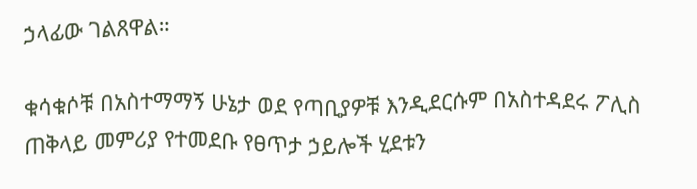ኃላፊው ገልጸዋል።

ቁሳቁሶቹ በአስተማማኝ ሁኔታ ወደ የጣቢያዎቹ እንዲደርሱም በአስተዳደሩ ፖሊስ ጠቅላይ መምሪያ የተመደቡ የፀጥታ ኃይሎች ሂደቱን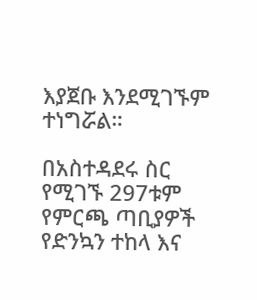እያጀቡ እንደሚገኙም ተነግሯል።

በአስተዳደሩ ስር የሚገኙ 297ቱም የምርጫ ጣቢያዎች የድንኳን ተከላ እና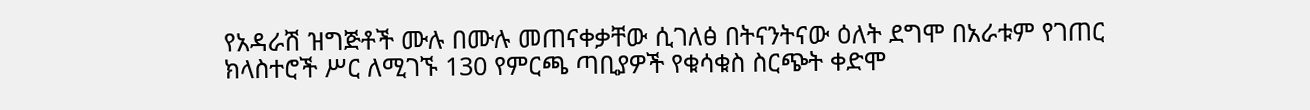የአዳራሽ ዝግጅቶች ሙሉ በሙሉ መጠናቀቃቸው ሲገለፅ በትናንትናው ዕለት ደግሞ በአራቱም የገጠር ክላስተሮች ሥር ለሚገኙ 130 የምርጫ ጣቢያዎች የቁሳቁስ ስርጭት ቀድሞ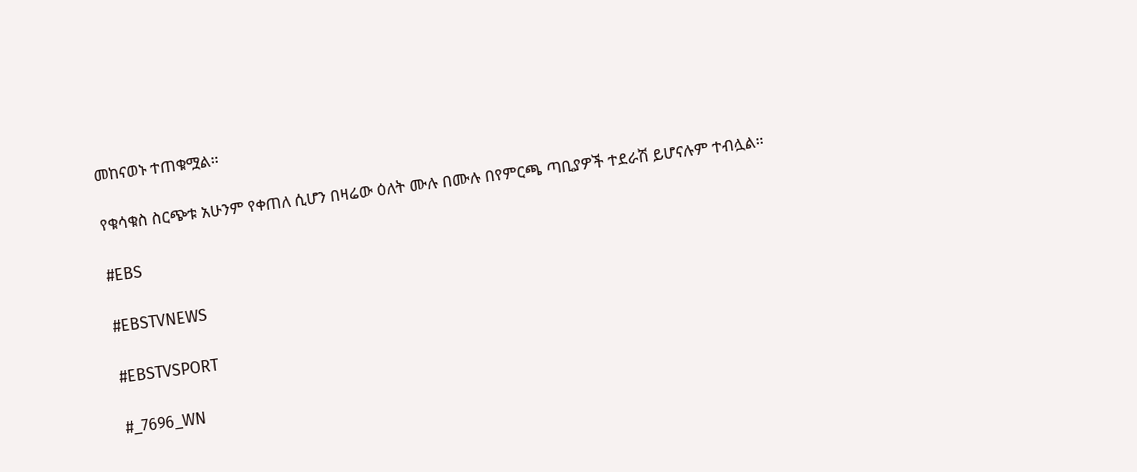መከናወኑ ተጠቁሟል።

የቁሳቁስ ስርጭቱ አሁንም የቀጠለ ሲሆን በዛሬው ዕለት ሙሉ በሙሉ በየምርጫ ጣቢያዎች ተደራሽ ይሆናሉም ተብሏል።

#EBS

#EBSTVNEWS

#EBSTVSPORT

#_7696_WN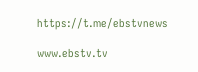https://t.me/ebstvnews

www.ebstv.tv